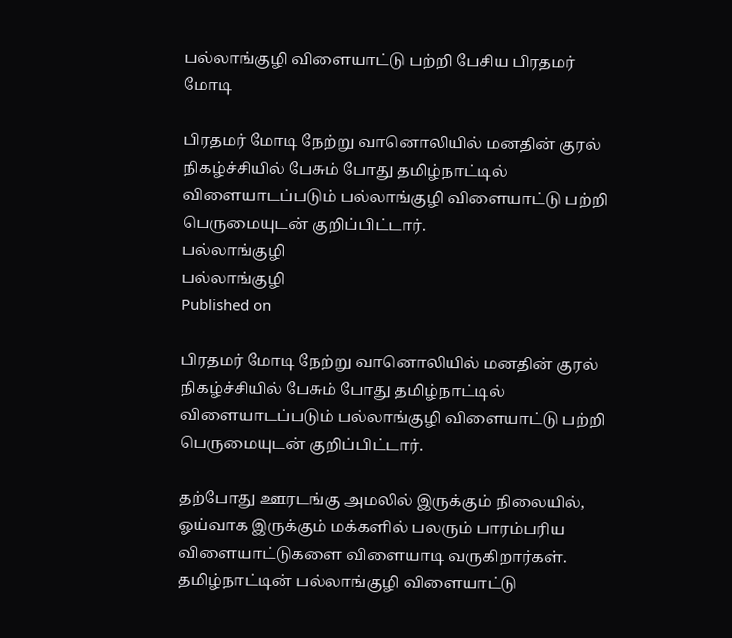பல்லாங்குழி விளையாட்டு பற்றி பேசிய பிரதமர் மோடி

பிரதமர் மோடி நேற்று வானொலியில் மனதின் குரல் நிகழ்ச்சியில் பேசும் போது தமிழ்நாட்டில் விளையாடப்படும் பல்லாங்குழி விளையாட்டு பற்றி பெருமையுடன் குறிப்பிட்டார்.
பல்லாங்குழி
பல்லாங்குழி
Published on

பிரதமர் மோடி நேற்று வானொலியில் மனதின் குரல் நிகழ்ச்சியில் பேசும் போது தமிழ்நாட்டில் விளையாடப்படும் பல்லாங்குழி விளையாட்டு பற்றி பெருமையுடன் குறிப்பிட்டார்.

தற்போது ஊரடங்கு அமலில் இருக்கும் நிலையில், ஓய்வாக இருக்கும் மக்களில் பலரும் பாரம்பரிய விளையாட்டுகளை விளையாடி வருகிறார்கள். தமிழ்நாட்டின் பல்லாங்குழி விளையாட்டு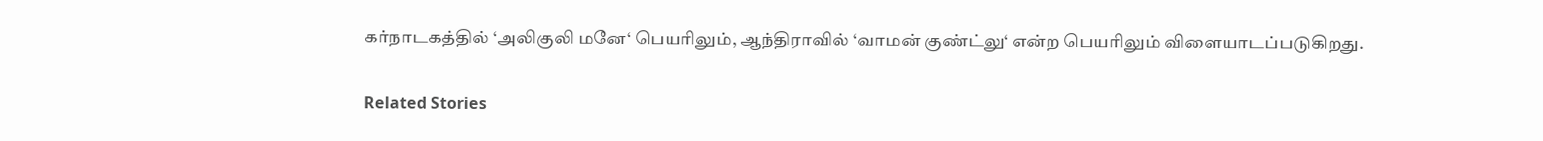கர்நாடகத்தில் ‘அலிகுலி மனே‘ பெயரிலும், ஆந்திராவில் ‘வாமன் குண்ட்லு‘ என்ற பெயரிலும் விளையாடப்படுகிறது.

Related Stories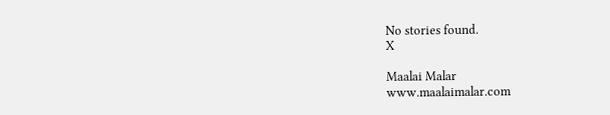No stories found.
X

Maalai Malar
www.maalaimalar.com